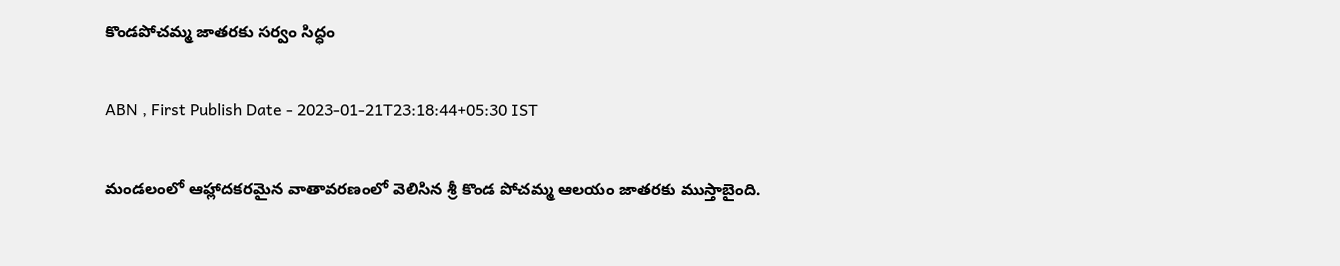కొండపోచమ్మ జాతరకు సర్వం సిద్ధం

ABN , First Publish Date - 2023-01-21T23:18:44+05:30 IST

మండలంలో ఆహ్లాదకరమైన వాతావరణంలో వెలిసిన శ్రీ కొండ పోచమ్మ ఆలయం జాతరకు ముస్తాబైంది.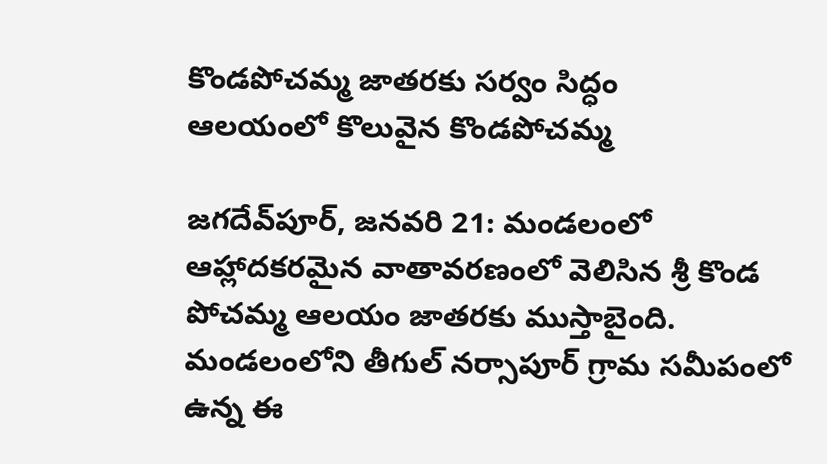కొండపోచమ్మ జాతరకు సర్వం సిద్ధం
ఆలయంలో కొలువైన కొండపోచమ్మ

జగదేవ్‌పూర్‌, జనవరి 21: మండలంలో ఆహ్లాదకరమైన వాతావరణంలో వెలిసిన శ్రీ కొండ పోచమ్మ ఆలయం జాతరకు ముస్తాబైంది. మండలంలోని తీగుల్‌ నర్సాపూర్‌ గ్రామ సమీపంలో ఉన్న ఈ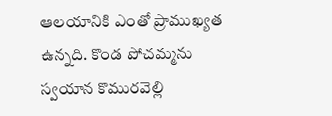ఆలయానికి ఎంతో ప్రాముఖ్యత ఉన్నది. కొండ పోచమ్మను స్వయాన కొమురవెల్లి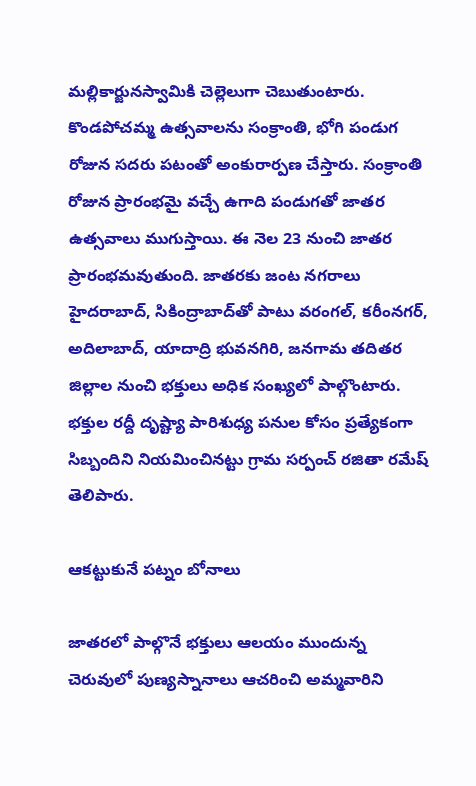మల్లికార్జునస్వామికి చెల్లెలుగా చెబుతుంటారు. కొండపోచమ్మ ఉత్సవాలను సంక్రాంతి, భోగి పండుగ రోజున సదరు పటంతో అంకురార్పణ చేస్తారు. సంక్రాంతి రోజున ప్రారంభమై వచ్చే ఉగాది పండుగతో జాతర ఉత్సవాలు ముగుస్తాయి. ఈ నెల 23 నుంచి జాతర ప్రారంభమవుతుంది. జాతరకు జంట నగరాలు హైదరాబాద్‌, సికింద్రాబాద్‌తో పాటు వరంగల్‌, కరీంనగర్‌, అదిలాబాద్‌, యాదాద్రి భువనగిరి, జనగామ తదితర జిల్లాల నుంచి భక్తులు అధిక సంఖ్యలో పాల్గొంటారు. భక్తుల రద్దీ దృష్ట్యా పారిశుధ్య పనుల కోసం ప్రత్యేకంగా సిబ్బందిని నియమించినట్టు గ్రామ సర్పంచ్‌ రజితా రమేష్‌ తెలిపారు.

ఆకట్టుకునే పట్నం బోనాలు

జాతరలో పాల్గొనే భక్తులు ఆలయం ముందున్న చెరువులో పుణ్యస్నానాలు ఆచరించి అమ్మవారిని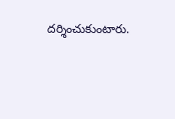దర్శించుకుంటారు.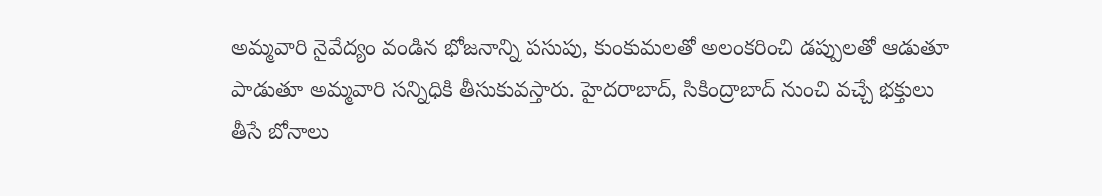అమ్మవారి నైవేద్యం వండిన భోజనాన్ని పసుపు, కుంకుమలతో అలంకరించి డప్పులతో ఆడుతూ పాడుతూ అమ్మవారి సన్నిధికి తీసుకువస్తారు. హైదరాబాద్‌, సికింద్రాబాద్‌ నుంచి వచ్చే భక్తులు తీసే బోనాలు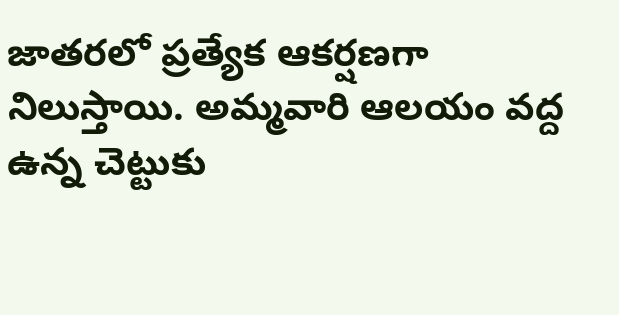జాతరలో ప్రత్యేక ఆకర్షణగా నిలుస్తాయి. అమ్మవారి ఆలయం వద్ద ఉన్న చెట్టుకు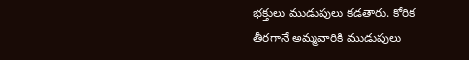భక్తులు ముడుపులు కడతారు. కోరిక తీరగానే అమ్మవారికి ముడుపులు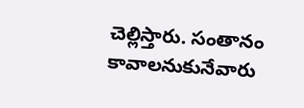చెల్లిస్తారు. సంతానం కావాలనుకునేవారు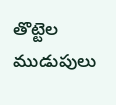తొట్టెల ముడుపులు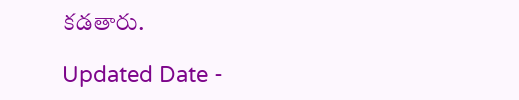కడతారు.

Updated Date -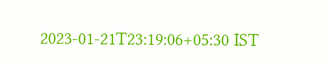2023-01-21T23:19:06+05:30 IST